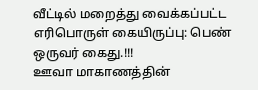வீட்டில் மறைத்து வைக்கப்பட்ட எரிபொருள் கையிருப்பு: பெண் ஒருவர் கைது.!!!
ஊவா மாகாணத்தின்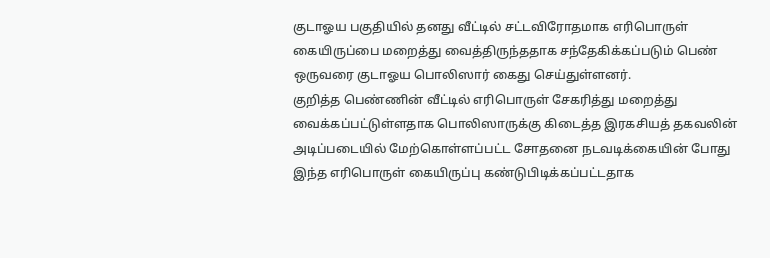குடாஓய பகுதியில் தனது வீட்டில் சட்டவிரோதமாக எரிபொருள் கையிருப்பை மறைத்து வைத்திருந்ததாக சந்தேகிக்கப்படும் பெண் ஒருவரை குடாஓய பொலிஸார் கைது செய்துள்ளனர்.
குறித்த பெண்ணின் வீட்டில் எரிபொருள் சேகரித்து மறைத்து வைக்கப்பட்டுள்ளதாக பொலிஸாருக்கு கிடைத்த இரகசியத் தகவலின் அடிப்படையில் மேற்கொள்ளப்பட்ட சோதனை நடவடிக்கையின் போது இந்த எரிபொருள் கையிருப்பு கண்டுபிடிக்கப்பட்டதாக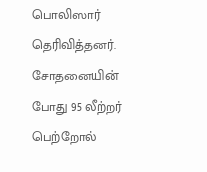பொலிஸார் தெரிவித்தனர்.
சோதனையின் போது 95 லீற்றர் பெற்றோல்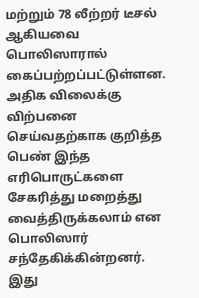மற்றும் 78 லீற்றர் டீசல் ஆகியவை பொலிஸாரால் கைப்பற்றப்பட்டுள்ளன.
அதிக விலைக்கு விற்பனை செய்வதற்காக குறித்த பெண் இந்த எரிபொருட்களை சேகரித்து மறைத்து வைத்திருக்கலாம் என பொலிஸார் சந்தேகிக்கின்றனர்.
இது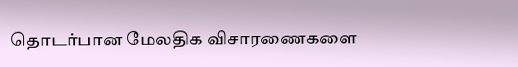தொடர்பான மேலதிக விசாரணைகளை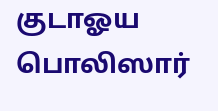குடாஓய பொலிஸார்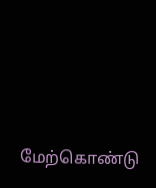மேற்கொண்டு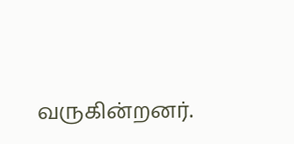வருகின்றனர்.